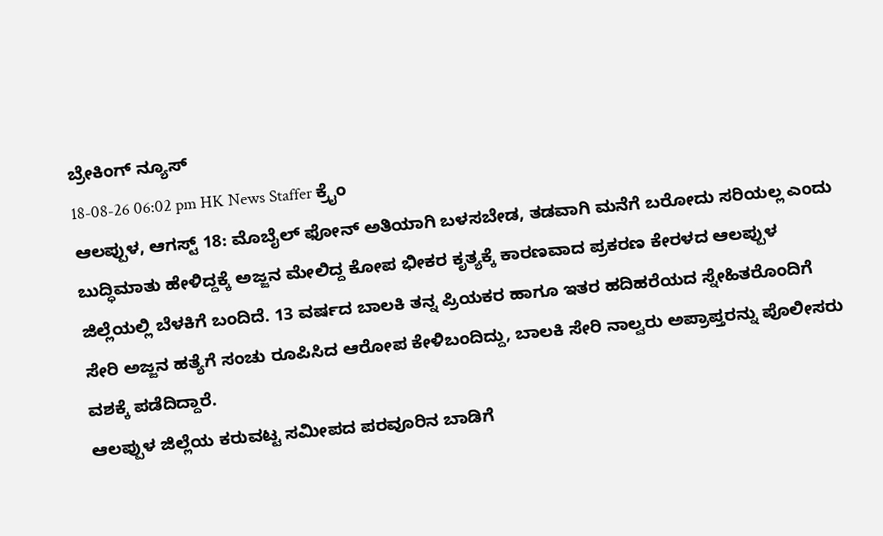ಬ್ರೇಕಿಂಗ್ ನ್ಯೂಸ್
18-08-26 06:02 pm HK News Staffer ಕ್ರೈಂ
ಆಲಪ್ಪುಳ, ಆಗಸ್ಟ್ 18: ಮೊಬೈಲ್ ಫೋನ್ ಅತಿಯಾಗಿ ಬಳಸಬೇಡ, ತಡವಾಗಿ ಮನೆಗೆ ಬರೋದು ಸರಿಯಲ್ಲ ಎಂದು ಬುದ್ಧಿಮಾತು ಹೇಳಿದ್ದಕ್ಕೆ ಅಜ್ಜನ ಮೇಲಿದ್ದ ಕೋಪ ಭೀಕರ ಕೃತ್ಯಕ್ಕೆ ಕಾರಣವಾದ ಪ್ರಕರಣ ಕೇರಳದ ಆಲಪ್ಪುಳ ಜಿಲ್ಲೆಯಲ್ಲಿ ಬೆಳಕಿಗೆ ಬಂದಿದೆ. 13 ವರ್ಷದ ಬಾಲಕಿ ತನ್ನ ಪ್ರಿಯಕರ ಹಾಗೂ ಇತರ ಹದಿಹರೆಯದ ಸ್ನೇಹಿತರೊಂದಿಗೆ ಸೇರಿ ಅಜ್ಜನ ಹತ್ಯೆಗೆ ಸಂಚು ರೂಪಿಸಿದ ಆರೋಪ ಕೇಳಿಬಂದಿದ್ದು, ಬಾಲಕಿ ಸೇರಿ ನಾಲ್ವರು ಅಪ್ರಾಪ್ತರನ್ನು ಪೊಲೀಸರು ವಶಕ್ಕೆ ಪಡೆದಿದ್ದಾರೆ.
ಆಲಪ್ಪುಳ ಜಿಲ್ಲೆಯ ಕರುವಟ್ಟ ಸಮೀಪದ ಪರವೂರಿನ ಬಾಡಿಗೆ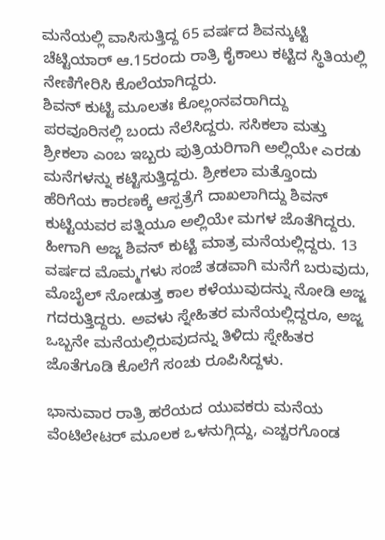ಮನೆಯಲ್ಲಿ ವಾಸಿಸುತ್ತಿದ್ದ 65 ವರ್ಷದ ಶಿವನ್ಕುಟ್ಟಿ ಚೆಟ್ಟಿಯಾರ್ ಆ.15ರಂದು ರಾತ್ರಿ ಕೈಕಾಲು ಕಟ್ಟಿದ ಸ್ಥಿತಿಯಲ್ಲಿ ನೇಣಿಗೇರಿಸಿ ಕೊಲೆಯಾಗಿದ್ದರು.
ಶಿವನ್ ಕುಟ್ಟಿ ಮೂಲತಃ ಕೊಲ್ಲಂನವರಾಗಿದ್ದು ಪರವೂರಿನಲ್ಲಿ ಬಂದು ನೆಲೆಸಿದ್ದರು. ಸಸಿಕಲಾ ಮತ್ತು ಶ್ರೀಕಲಾ ಎಂಬ ಇಬ್ಬರು ಪುತ್ರಿಯರಿಗಾಗಿ ಅಲ್ಲಿಯೇ ಎರಡು ಮನೆಗಳನ್ನು ಕಟ್ಟಿಸುತ್ತಿದ್ದರು. ಶ್ರೀಕಲಾ ಮತ್ತೊಂದು ಹೆರಿಗೆಯ ಕಾರಣಕ್ಕೆ ಆಸ್ಪತ್ರೆಗೆ ದಾಖಲಾಗಿದ್ದು ಶಿವನ್ ಕುಟ್ಟಿಯವರ ಪತ್ನಿಯೂ ಅಲ್ಲಿಯೇ ಮಗಳ ಜೊತೆಗಿದ್ದರು. ಹೀಗಾಗಿ ಅಜ್ಜ ಶಿವನ್ ಕುಟ್ಟಿ ಮಾತ್ರ ಮನೆಯಲ್ಲಿದ್ದರು. 13 ವರ್ಷದ ಮೊಮ್ಮಗಳು ಸಂಜೆ ತಡವಾಗಿ ಮನೆಗೆ ಬರುವುದು, ಮೊಬೈಲ್ ನೋಡುತ್ತ ಕಾಲ ಕಳೆಯುವುದನ್ನು ನೋಡಿ ಅಜ್ಜ ಗದರುತ್ತಿದ್ದರು. ಅವಳು ಸ್ನೇಹಿತರ ಮನೆಯಲ್ಲಿದ್ದರೂ, ಅಜ್ಜ ಒಬ್ಬನೇ ಮನೆಯಲ್ಲಿರುವುದನ್ನು ತಿಳಿದು ಸ್ನೇಹಿತರ ಜೊತೆಗೂಡಿ ಕೊಲೆಗೆ ಸಂಚು ರೂಪಿಸಿದ್ದಳು.

ಭಾನುವಾರ ರಾತ್ರಿ ಹರೆಯದ ಯುವಕರು ಮನೆಯ ವೆಂಟಿಲೇಟರ್ ಮೂಲಕ ಒಳನುಗ್ಗಿದ್ದು, ಎಚ್ಚರಗೊಂಡ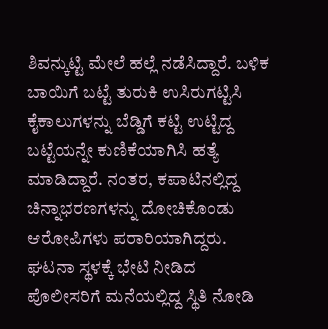ಶಿವನ್ಕುಟ್ಟಿ ಮೇಲೆ ಹಲ್ಲೆ ನಡೆಸಿದ್ದಾರೆ. ಬಳಿಕ ಬಾಯಿಗೆ ಬಟ್ಟೆ ತುರುಕಿ ಉಸಿರುಗಟ್ಟಿಸಿ ಕೈಕಾಲುಗಳನ್ನು ಬೆಡ್ಡಿಗೆ ಕಟ್ಟಿ ಉಟ್ಟಿದ್ದ ಬಟ್ಟೆಯನ್ನೇ ಕುಣಿಕೆಯಾಗಿಸಿ ಹತ್ಯೆ ಮಾಡಿದ್ದಾರೆ. ನಂತರ, ಕಪಾಟಿನಲ್ಲಿದ್ದ ಚಿನ್ನಾಭರಣಗಳನ್ನು ದೋಚಿಕೊಂಡು ಆರೋಪಿಗಳು ಪರಾರಿಯಾಗಿದ್ದರು.
ಘಟನಾ ಸ್ಥಳಕ್ಕೆ ಭೇಟಿ ನೀಡಿದ ಪೊಲೀಸರಿಗೆ ಮನೆಯಲ್ಲಿದ್ದ ಸ್ಥಿತಿ ನೋಡಿ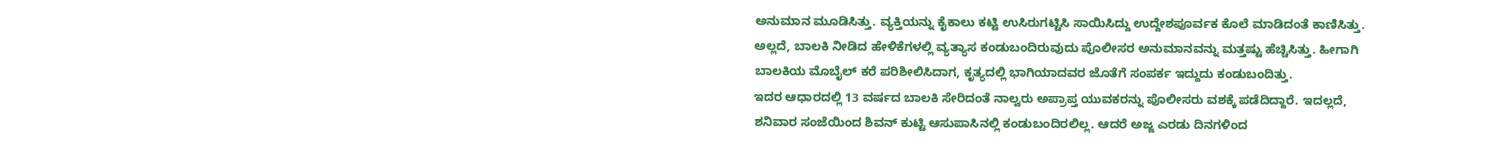ಅನುಮಾನ ಮೂಡಿಸಿತ್ತು. ವ್ಯಕ್ತಿಯನ್ನು ಕೈಕಾಲು ಕಟ್ಟಿ ಉಸಿರುಗಟ್ಟಿಸಿ ಸಾಯಿಸಿದ್ದು ಉದ್ದೇಶಪೂರ್ವಕ ಕೊಲೆ ಮಾಡಿದಂತೆ ಕಾಣಿಸಿತ್ತು. ಅಲ್ಲದೆ, ಬಾಲಕಿ ನೀಡಿದ ಹೇಳಿಕೆಗಳಲ್ಲಿ ವ್ಯತ್ಯಾಸ ಕಂಡುಬಂದಿರುವುದು ಪೊಲೀಸರ ಅನುಮಾನವನ್ನು ಮತ್ತಷ್ಟು ಹೆಚ್ಚಿಸಿತ್ತು. ಹೀಗಾಗಿ ಬಾಲಕಿಯ ಮೊಬೈಲ್ ಕರೆ ಪರಿಶೀಲಿಸಿದಾಗ, ಕೃತ್ಯದಲ್ಲಿ ಭಾಗಿಯಾದವರ ಜೊತೆಗೆ ಸಂಪರ್ಕ ಇದ್ದುದು ಕಂಡುಬಂದಿತ್ತು.
ಇದರ ಆಧಾರದಲ್ಲಿ 13 ವರ್ಷದ ಬಾಲಕಿ ಸೇರಿದಂತೆ ನಾಲ್ವರು ಅಪ್ರಾಪ್ತ ಯುವಕರನ್ನು ಪೊಲೀಸರು ವಶಕ್ಕೆ ಪಡೆದಿದ್ದಾರೆ. ಇದಲ್ಲದೆ, ಶನಿವಾರ ಸಂಜೆಯಿಂದ ಶಿವನ್ ಕುಟ್ಟಿ ಆಸುಪಾಸಿನಲ್ಲಿ ಕಂಡುಬಂದಿರಲಿಲ್ಲ. ಆದರೆ ಅಜ್ಜ ಎರಡು ದಿನಗಳಿಂದ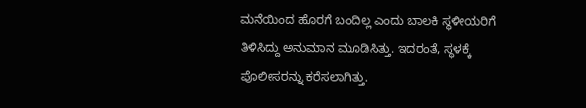ಮನೆಯಿಂದ ಹೊರಗೆ ಬಂದಿಲ್ಲ ಎಂದು ಬಾಲಕಿ ಸ್ಥಳೀಯರಿಗೆ ತಿಳಿಸಿದ್ದು ಅನುಮಾನ ಮೂಡಿಸಿತ್ತು. ಇದರಂತೆ, ಸ್ಥಳಕ್ಕೆ ಪೊಲೀಸರನ್ನು ಕರೆಸಲಾಗಿತ್ತು.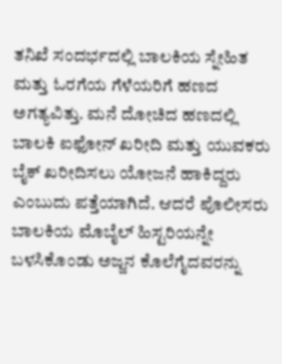ತನಿಖೆ ಸಂದರ್ಭದಲ್ಲಿ ಬಾಲಕಿಯ ಸ್ನೇಹಿತ ಮತ್ತು ಓರಗೆಯ ಗೆಳೆಯರಿಗೆ ಹಣದ ಅಗತ್ಯವಿತ್ತು. ಮನೆ ದೋಚಿದ ಹಣದಲ್ಲಿ ಬಾಲಕಿ ಐಫೋನ್ ಖರೀದಿ ಮತ್ತು ಯುವಕರು ಬೈಕ್ ಖರೀದಿಸಲು ಯೋಜನೆ ಹಾಕಿದ್ದರು ಎಂಬುದು ಪತ್ತೆಯಾಗಿದೆ. ಆದರೆ ಪೊಲೀಸರು ಬಾಲಕಿಯ ಮೊಬೈಲ್ ಹಿಸ್ಟರಿಯನ್ನೇ ಬಳಸಿಕೊಂಡು ಅಜ್ಜನ ಕೊಲೆಗೈದವರನ್ನು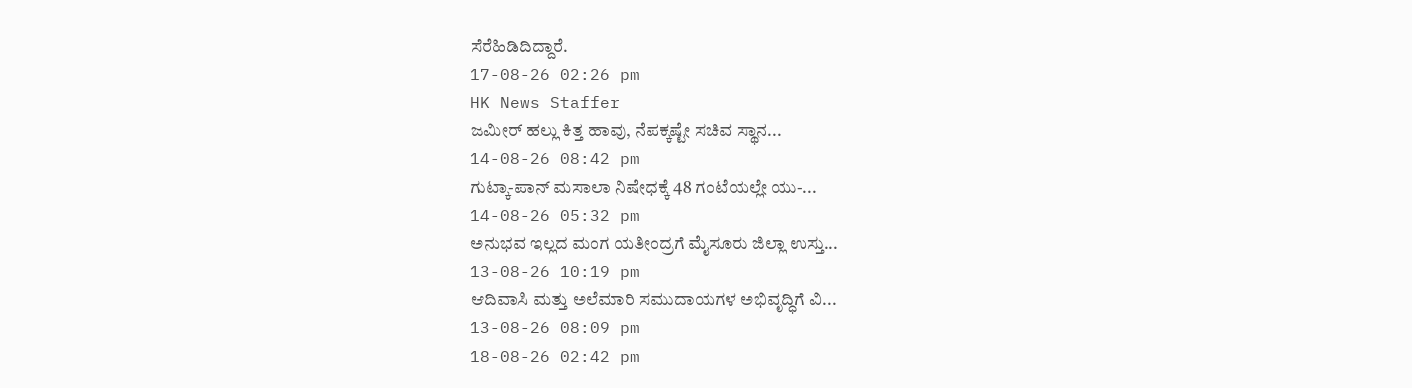ಸೆರೆಹಿಡಿದಿದ್ದಾರೆ.
17-08-26 02:26 pm
HK News Staffer
ಜಮೀರ್ ಹಲ್ಲು ಕಿತ್ತ ಹಾವು, ನೆಪಕ್ಕಷ್ಟೇ ಸಚಿವ ಸ್ಥಾನ...
14-08-26 08:42 pm
ಗುಟ್ಕಾ-ಪಾನ್ ಮಸಾಲಾ ನಿಷೇಧಕ್ಕೆ 48 ಗಂಟೆಯಲ್ಲೇ ಯು-...
14-08-26 05:32 pm
ಅನುಭವ ಇಲ್ಲದ ಮಂಗ ಯತೀಂದ್ರಗೆ ಮೈಸೂರು ಜಿಲ್ಲಾ ಉಸ್ತು...
13-08-26 10:19 pm
ಆದಿವಾಸಿ ಮತ್ತು ಅಲೆಮಾರಿ ಸಮುದಾಯಗಳ ಅಭಿವೃದ್ಧಿಗೆ ವಿ...
13-08-26 08:09 pm
18-08-26 02:42 pm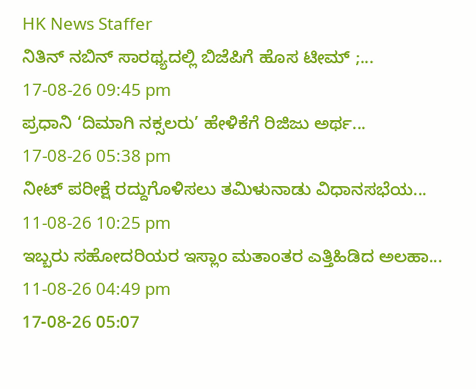HK News Staffer
ನಿತಿನ್ ನಬಿನ್ ಸಾರಥ್ಯದಲ್ಲಿ ಬಿಜೆಪಿಗೆ ಹೊಸ ಟೀಮ್ ;...
17-08-26 09:45 pm
ಪ್ರಧಾನಿ ‘ದಿಮಾಗಿ ನಕ್ಸಲರು’ ಹೇಳಿಕೆಗೆ ರಿಜಿಜು ಅರ್ಥ...
17-08-26 05:38 pm
ನೀಟ್ ಪರೀಕ್ಷೆ ರದ್ದುಗೊಳಿಸಲು ತಮಿಳುನಾಡು ವಿಧಾನಸಭೆಯ...
11-08-26 10:25 pm
ಇಬ್ಬರು ಸಹೋದರಿಯರ ಇಸ್ಲಾಂ ಮತಾಂತರ ಎತ್ತಿಹಿಡಿದ ಅಲಹಾ...
11-08-26 04:49 pm
17-08-26 05:07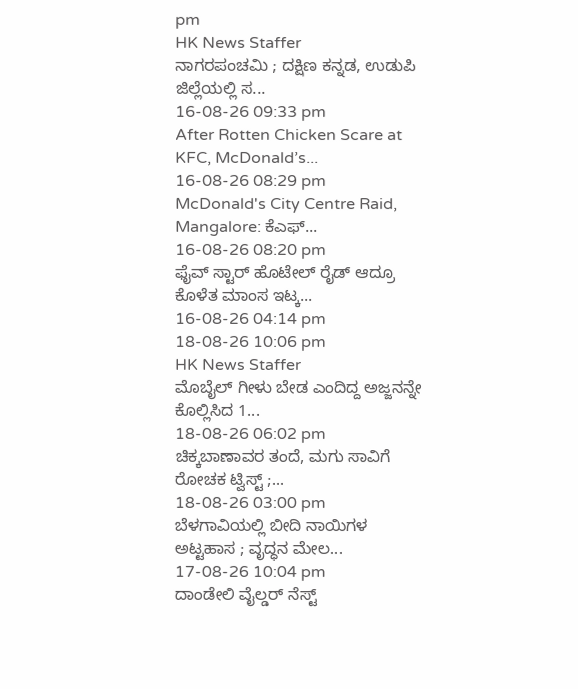pm
HK News Staffer
ನಾಗರಪಂಚಮಿ ; ದಕ್ಷಿಣ ಕನ್ನಡ, ಉಡುಪಿ ಜಿಲ್ಲೆಯಲ್ಲಿ ಸ...
16-08-26 09:33 pm
After Rotten Chicken Scare at KFC, McDonald’s...
16-08-26 08:29 pm
McDonald's City Centre Raid, Mangalore: ಕೆಎಫ್...
16-08-26 08:20 pm
ಫೈವ್ ಸ್ಟಾರ್ ಹೊಟೇಲ್ ರೈಡ್ ಆದ್ರೂ ಕೊಳೆತ ಮಾಂಸ ಇಟ್ಕ...
16-08-26 04:14 pm
18-08-26 10:06 pm
HK News Staffer
ಮೊಬೈಲ್ ಗೀಳು ಬೇಡ ಎಂದಿದ್ದ ಅಜ್ಜನನ್ನೇ ಕೊಲ್ಲಿಸಿದ 1...
18-08-26 06:02 pm
ಚಿಕ್ಕಬಾಣಾವರ ತಂದೆ, ಮಗು ಸಾವಿಗೆ ರೋಚಕ ಟ್ವಿಸ್ಟ್ ;...
18-08-26 03:00 pm
ಬೆಳಗಾವಿಯಲ್ಲಿ ಬೀದಿ ನಾಯಿಗಳ ಅಟ್ಟಹಾಸ ; ವೃದ್ಧನ ಮೇಲ...
17-08-26 10:04 pm
ದಾಂಡೇಲಿ ವೈಲ್ಡರ್ ನೆಸ್ಟ್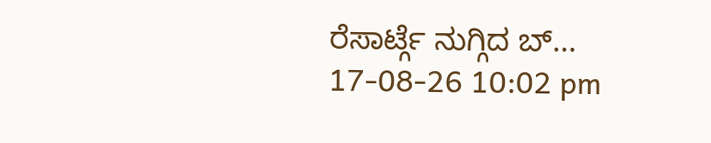ರೆಸಾರ್ಟ್ಗೆ ನುಗ್ಗಿದ ಬ್...
17-08-26 10:02 pm